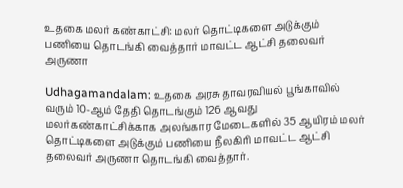உதகை மலர் கண்காட்சி: மலர் தொட்டிகளை அடுக்கும் பணியை தொடங்கி வைத்தார் மாவட்ட ஆட்சி தலைவர் அருணா

Udhagamandalam: உதகை அரசு தாவரவியல் பூங்காவில் வரும் 10-ஆம் தேதி தொடங்கும் 126 ஆவது மலர்கண்காட்சிக்காக அலங்கார மேடைகளில் 35 ஆயிரம் மலர் தொட்டிகளை அடுக்கும் பணியை நீலகிரி மாவட்ட ஆட்சி தலைவர் அருணா தொடங்கி வைத்தார்.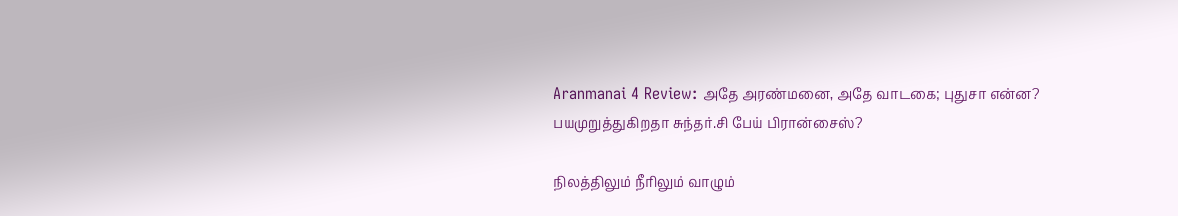Aranmanai 4 Review: அதே அரண்மனை, அதே வாடகை; புதுசா என்ன? பயமுறுத்துகிறதா சுந்தர்.சி பேய் பிரான்சைஸ்?

நிலத்திலும் நீரிலும் வாழும்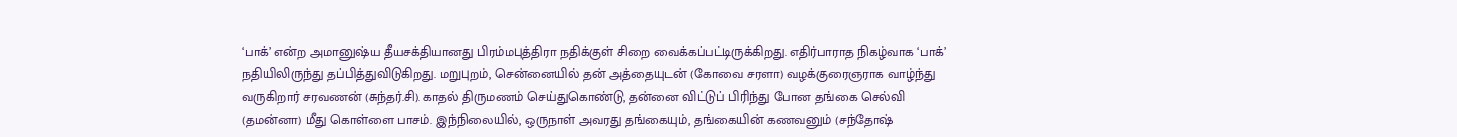‘பாக்’ என்ற அமானுஷ்ய தீயசக்தியானது பிரம்மபுத்திரா நதிக்குள் சிறை வைக்கப்பட்டிருக்கிறது. எதிர்பாராத நிகழ்வாக ‘பாக்’ நதியிலிருந்து தப்பித்துவிடுகிறது. மறுபுறம், சென்னையில் தன் அத்தையுடன் (கோவை சரளா) வழக்குரைஞராக வாழ்ந்து வருகிறார் சரவணன் (சுந்தர்.சி). காதல் திருமணம் செய்துகொண்டு, தன்னை விட்டுப் பிரிந்து போன தங்கை செல்வி (தமன்னா) மீது கொள்ளை பாசம். இந்நிலையில், ஒருநாள் அவரது தங்கையும், தங்கையின் கணவனும் (சந்தோஷ்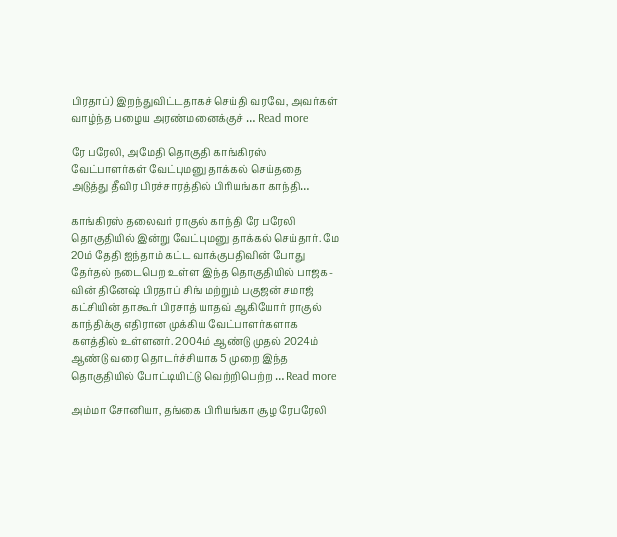பிரதாப்) இறந்துவிட்டதாகச் செய்தி வரவே, அவர்கள் வாழ்ந்த பழைய அரண்மனைக்குச் … Read more

ரே பரேலி, அமேதி தொகுதி காங்கிரஸ் வேட்பாளர்கள் வேட்புமனு தாக்கல் செய்ததை அடுத்து தீவிர பிரச்சாரத்தில் பிரியங்கா காந்தி…

காங்கிரஸ் தலைவர் ராகுல் காந்தி ரே பரேலி தொகுதியில் இன்று வேட்புமனு தாக்கல் செய்தார். மே 20ம் தேதி ஐந்தாம் கட்ட வாக்குபதிவின் போது தேர்தல் நடைபெற உள்ள இந்த தொகுதியில் பாஜக-வின் தினேஷ் பிரதாப் சிங் மற்றும் பகுஜன் சமாஜ் கட்சியின் தாகூர் பிரசாத் யாதவ் ஆகியோர் ராகுல் காந்திக்கு எதிரான முக்கிய வேட்பாளர்களாக களத்தில் உள்ளனர். 2004ம் ஆண்டு முதல் 2024ம் ஆண்டு வரை தொடர்ச்சியாக 5 முறை இந்த தொகுதியில் போட்டியிட்டு வெற்றிபெற்ற … Read more

அம்மா சோனியா, தங்கை பிரியங்கா சூழ ரேபரேலி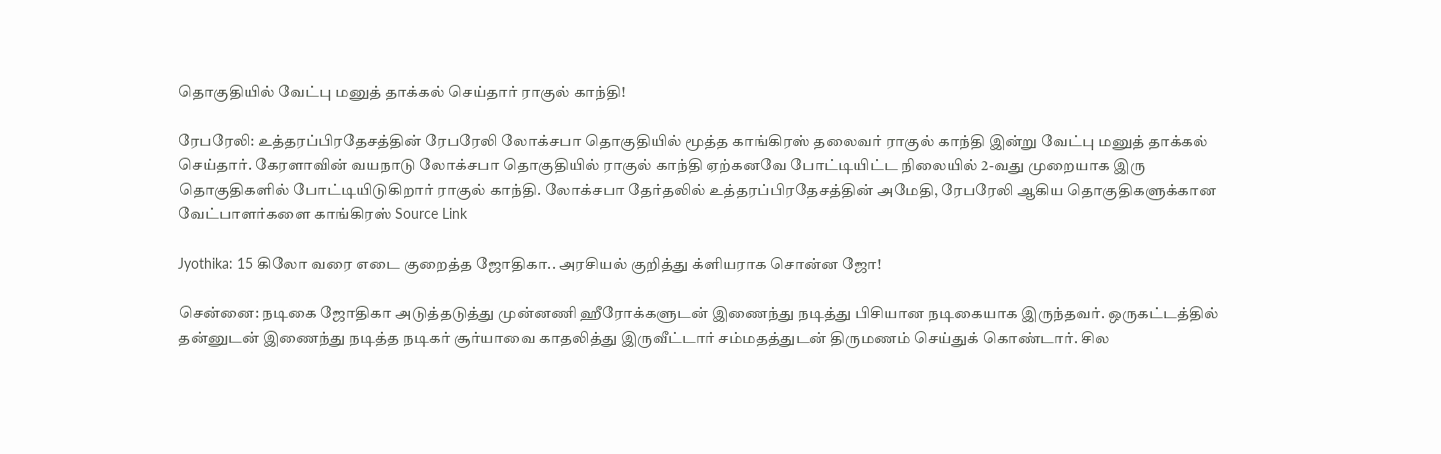தொகுதியில் வேட்பு மனுத் தாக்கல் செய்தார் ராகுல் காந்தி!

ரேபரேலி: உத்தரப்பிரதேசத்தின் ரேபரேலி லோக்சபா தொகுதியில் மூத்த காங்கிரஸ் தலைவர் ராகுல் காந்தி இன்று வேட்பு மனுத் தாக்கல் செய்தார். கேரளாவின் வயநாடு லோக்சபா தொகுதியில் ராகுல் காந்தி ஏற்கனவே போட்டியிட்ட நிலையில் 2-வது முறையாக இரு தொகுதிகளில் போட்டியிடுகிறார் ராகுல் காந்தி. லோக்சபா தேர்தலில் உத்தரப்பிரதேசத்தின் அமேதி, ரேபரேலி ஆகிய தொகுதிகளுக்கான வேட்பாளர்களை காங்கிரஸ் Source Link

Jyothika: 15 கிலோ வரை எடை குறைத்த ஜோதிகா.. அரசியல் குறித்து க்ளியராக சொன்ன ஜோ!

சென்னை: நடிகை ஜோதிகா அடுத்தடுத்து முன்னணி ஹீரோக்களுடன் இணைந்து நடித்து பிசியான நடிகையாக இருந்தவர். ஒருகட்டத்தில் தன்னுடன் இணைந்து நடித்த நடிகர் சூர்யாவை காதலித்து இருவீட்டார் சம்மதத்துடன் திருமணம் செய்துக் கொண்டார். சில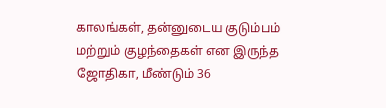காலங்கள், தன்னுடைய குடும்பம் மற்றும் குழந்தைகள் என இருந்த ஜோதிகா, மீண்டும் 36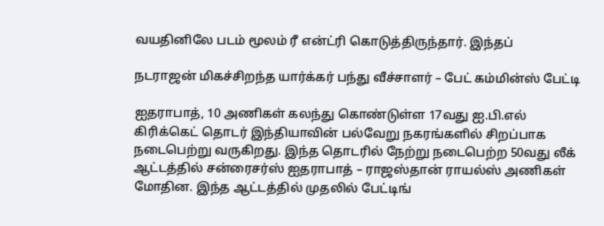வயதினிலே படம் மூலம் ரீ என்ட்ரி கொடுத்திருந்தார். இந்தப்

நடராஜன் மிகச்சிறந்த யார்க்கர் பந்து வீச்சாளர் – பேட் கம்மின்ஸ் பேட்டி

ஐதராபாத், 10 அணிகள் கலந்து கொண்டுள்ள 17வது ஐ.பி.எல் கிரிக்கெட் தொடர் இந்தியாவின் பல்வேறு நகரங்களில் சிறப்பாக நடைபெற்று வருகிறது. இந்த தொடரில் நேற்று நடைபெற்ற 50வது லீக் ஆட்டத்தில் சன்ரைசர்ஸ் ஐதராபாத் – ராஜஸ்தான் ராயல்ஸ் அணிகள் மோதின. இந்த ஆட்டத்தில் முதலில் பேட்டிங்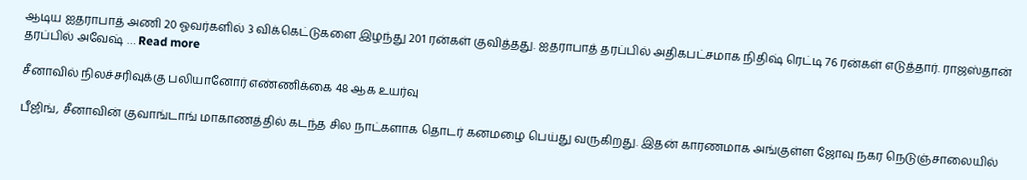ஆடிய ஐதராபாத் அணி 20 ஓவர்களில் 3 விக்கெட்டுகளை இழந்து 201 ரன்கள் குவித்தது. ஐதராபாத் தரப்பில் அதிகபட்சமாக நிதிஷ் ரெட்டி 76 ரன்கள் எடுத்தார். ராஜஸ்தான் தரப்பில் அவேஷ் … Read more

சீனாவில் நிலச்சரிவுக்கு பலியானோர் எண்ணிக்கை 48 ஆக உயர்வு

பீஜிங், சீனாவின் குவாங்டாங் மாகாணத்தில் கடந்த சில நாட்களாக தொடர் கனமழை பெய்து வருகிறது. இதன் காரணமாக அங்குள்ள ஜோவு நகர நெடுஞ்சாலையில்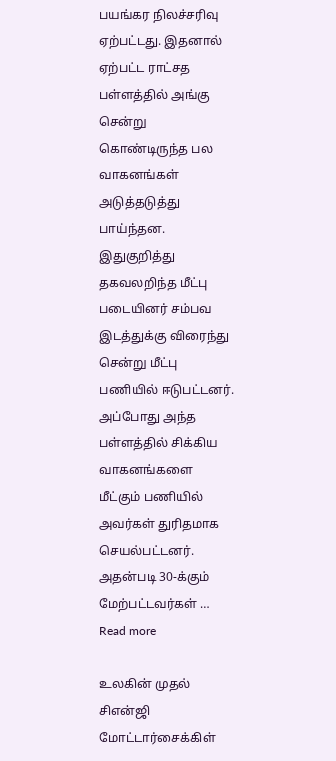பயங்கர நிலச்சரிவு ஏற்பட்டது. இதனால் ஏற்பட்ட ராட்சத பள்ளத்தில் அங்கு சென்று கொண்டிருந்த பல வாகனங்கள் அடுத்தடுத்து பாய்ந்தன. இதுகுறித்து தகவலறிந்த மீட்பு படையினர் சம்பவ இடத்துக்கு விரைந்து சென்று மீட்பு பணியில் ஈடுபட்டனர். அப்போது அந்த பள்ளத்தில் சிக்கிய வாகனங்களை மீட்கும் பணியில் அவர்கள் துரிதமாக செயல்பட்டனர். அதன்படி 30-க்கும் மேற்பட்டவர்கள் … Read more

உலகின் முதல் சிஎன்ஜி மோட்டார்சைக்கிள்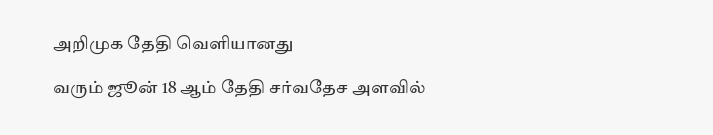அறிமுக தேதி வெளியானது

வரும் ஜூன் 18 ஆம் தேதி சர்வதேச அளவில்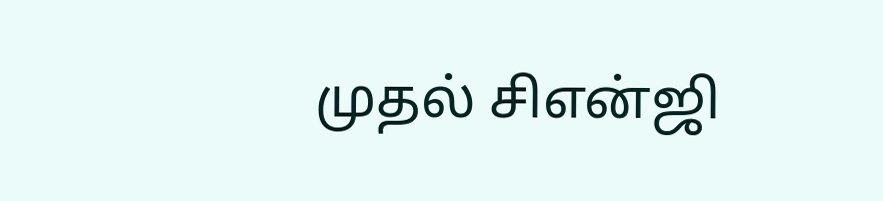முதல் சிஎன்ஜி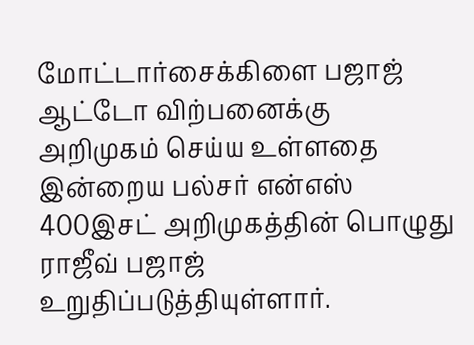மோட்டார்சைக்கிளை பஜாஜ் ஆட்டோ விற்பனைக்கு அறிமுகம் செய்ய உள்ளதை இன்றைய பல்சர் என்எஸ் 400இசட் அறிமுகத்தின் பொழுது ராஜீவ் பஜாஜ் உறுதிப்படுத்தியுள்ளார்.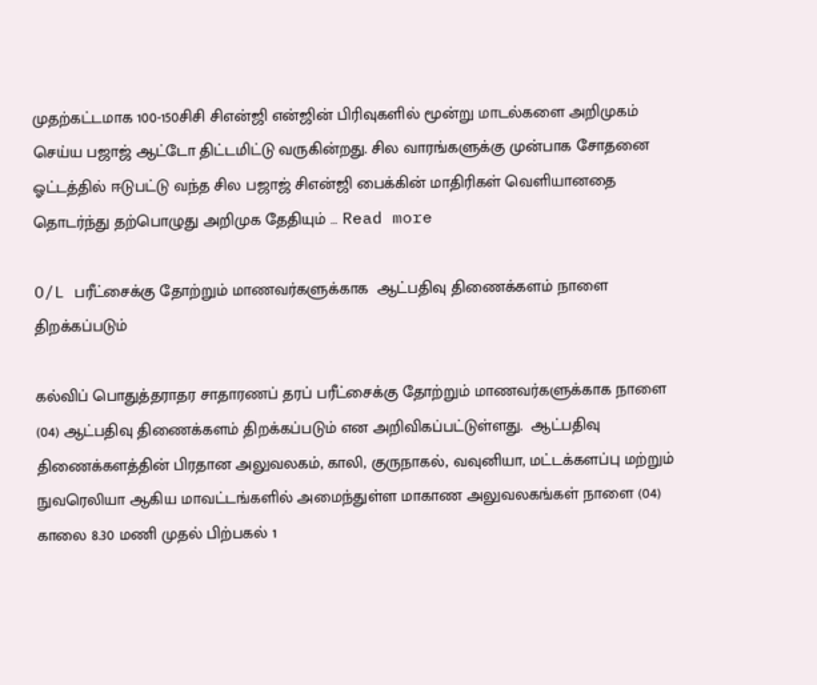முதற்கட்டமாக 100-150சிசி சிஎன்ஜி என்ஜின் பிரிவுகளில் மூன்று மாடல்களை அறிமுகம் செய்ய பஜாஜ் ஆட்டோ திட்டமிட்டு வருகின்றது. சில வாரங்களுக்கு முன்பாக சோதனை ஓட்டத்தில் ஈடுபட்டு வந்த சில பஜாஜ் சிஎன்ஜி பைக்கின் மாதிரிகள் வெளியானதை தொடர்ந்து தற்பொழுது அறிமுக தேதியும் … Read more

O/L பரீட்சைக்கு தோற்றும் மாணவர்களுக்காக  ஆட்பதிவு திணைக்களம் நாளை திறக்கப்படும்

கல்விப் பொதுத்தராதர சாதாரணப் தரப் பரீட்சைக்கு தோற்றும் மாணவர்களுக்காக நாளை (04) ஆட்பதிவு திணைக்களம் திறக்கப்படும் என அறிவிகப்பட்டுள்ளது.  ஆட்பதிவு திணைக்களத்தின் பிரதான அலுவலகம், காலி, குருநாகல், வவுனியா, மட்டக்களப்பு மற்றும் நுவரெலியா ஆகிய மாவட்டங்களில் அமைந்துள்ள மாகாண அலுவலகங்கள் நாளை (04) காலை 8.30 மணி முதல் பிற்பகல் 1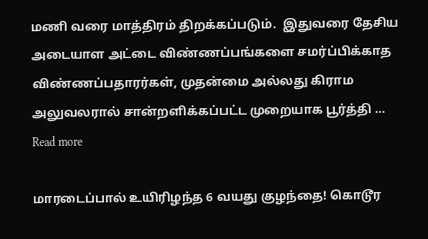மணி வரை மாத்திரம் திறக்கப்படும்.  இதுவரை தேசிய அடையாள அட்டை விண்ணப்பங்களை சமர்ப்பிக்காத விண்ணப்பதாரர்கள், முதன்மை அல்லது கிராம அலுவலரால் சான்றளிக்கப்பட்ட முறையாக பூர்த்தி … Read more

மாரடைப்பால் உயிரிழந்த 6 வயது குழந்தை! கொடூர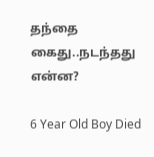தந்தை கைது..நடந்தது என்ன?

6 Year Old Boy Died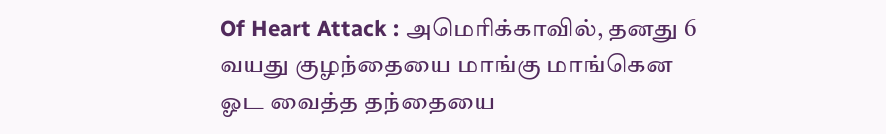Of Heart Attack : அமெரிக்காவில், தனது 6 வயது குழந்தையை மாங்கு மாங்கென ஓட வைத்த தந்தையை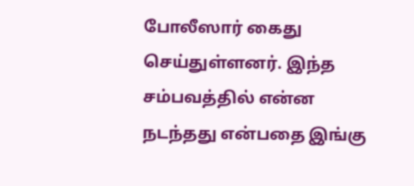போலீஸார் கைது செய்துள்ளனர். இந்த சம்பவத்தில் என்ன நடந்தது என்பதை இங்கு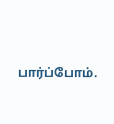பார்ப்போம்.